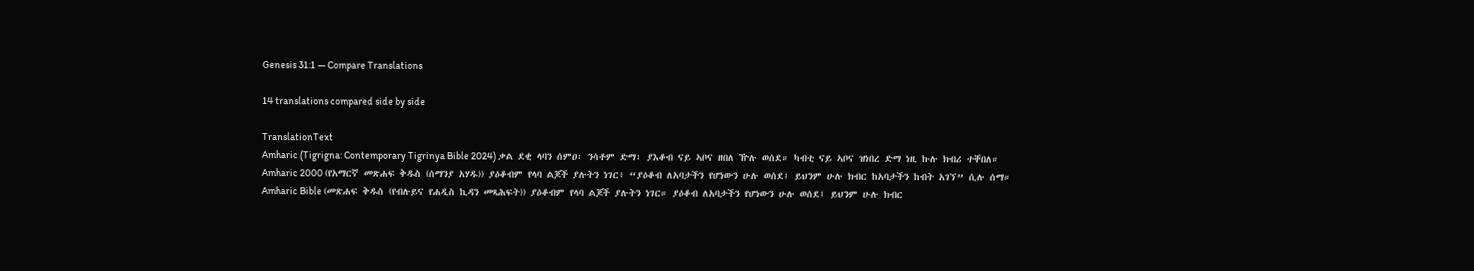Genesis 31:1 — Compare Translations

14 translations compared side by side

TranslationText
Amharic (Tigrigna: Contemporary Tigrinya Bible 2024) ቃል ደቂ ላባን ሰምዐ፡ ንሳቶም ድማ፡ ያእቆብ ናይ ኣቦና ዘበለ ዅሉ ወሰደ። ካብቲ ናይ ኣቦና ዝነበረ ድማ ነዚ ኩሉ ክብሪ ተቐበለ።
Amharic 2000 (የአማርኛ መጽሐፍ ቅዱስ (ሰማንያ አሃዱ)) ያዕቆብም የላባ ልጆች ያሉትን ነገር፥ “ያዕቆብ ለአባታችን የሆነውን ሁሉ ወሰደ፤ ይህንም ሁሉ ክብር ከአባታችን ከብት አገኘ” ሲሉ ሰማ።
Amharic Bible (መጽሐፍ ቅዱስ (የብሉይና የሐዲስ ኪዳን መጻሕፍት)) ያዕቆብም የላባ ልጆች ያሉትን ነገር። ያዕቆብ ለአባታችን የሆነውን ሁሉ ወሰደ፤ ይህንም ሁሉ ክብር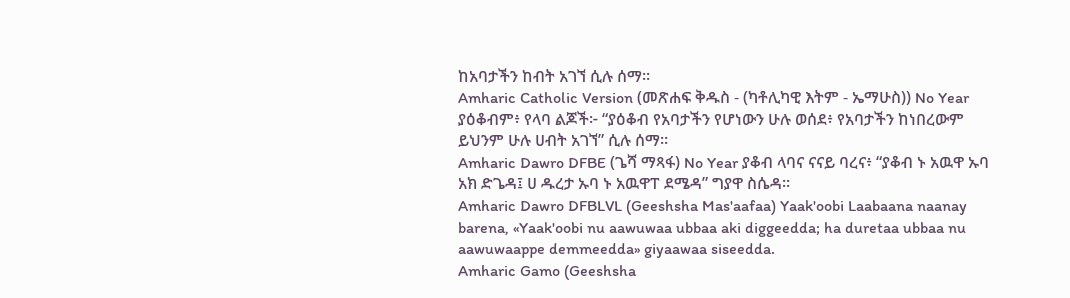ከአባታችን ከብት አገኘ ሲሉ ሰማ።
Amharic Catholic Version (መጽሐፍ ቅዱስ - (ካቶሊካዊ እትም - ኤማሁስ)) No Year ያዕቆብም፥ የላባ ልጆች፦ “ያዕቆብ የአባታችን የሆነውን ሁሉ ወሰደ፥ የአባታችን ከነበረውም ይህንም ሁሉ ሀብት አገኘ” ሲሉ ሰማ።
Amharic Dawro DFBE (ጌሻ ማጻፋ) No Year ያቆብ ላባና ናናይ ባረና፥ “ያቆብ ኑ አዉዋ ኡባ አክ ድጌዳ፤ ሀ ዱረታ ኡባ ኑ አዉዋፐ ደሜዳ” ግያዋ ስሴዳ።
Amharic Dawro DFBLVL (Geeshsha Mas'aafaa) Yaak'oobi Laabaana naanay barena, «Yaak'oobi nu aawuwaa ubbaa aki diggeedda; ha duretaa ubbaa nu aawuwaappe demmeedda» giyaawaa siseedda.
Amharic Gamo (Geeshsha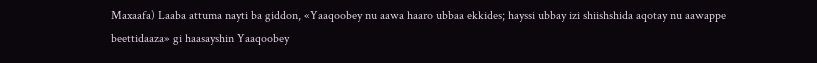Maxaafa) Laaba attuma nayti ba giddon, «Yaaqoobey nu aawa haaro ubbaa ekkides; hayssi ubbay izi shiishshida aqotay nu aawappe beettidaaza» gi haasayshin Yaaqoobey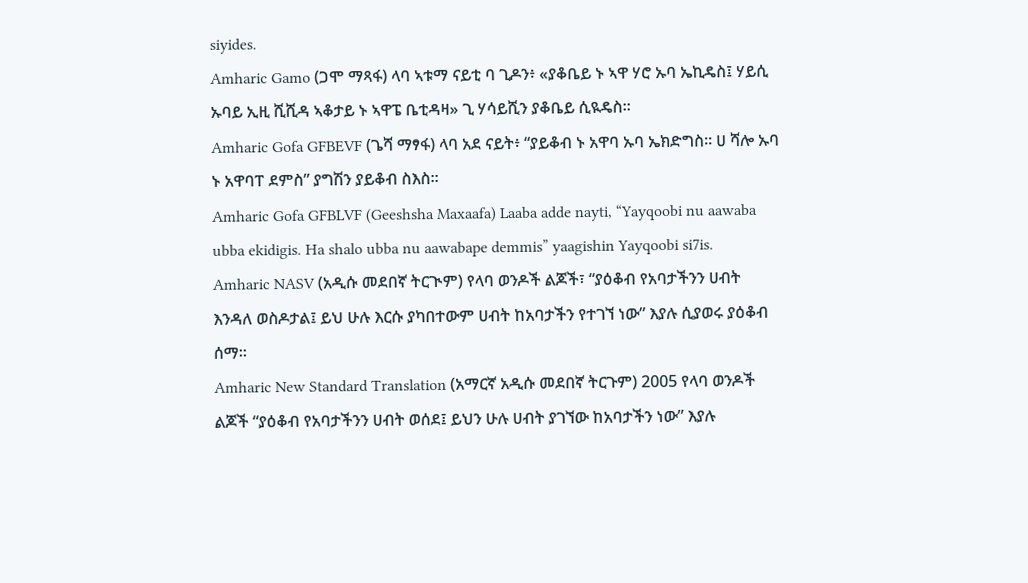siyides.
Amharic Gamo (ጋሞ ማጻፋ) ላባ ኣቱማ ናይቲ ባ ጊዶን፥ «ያቆቤይ ኑ ኣዋ ሃሮ ኡባ ኤኪዴስ፤ ሃይሲ ኡባይ ኢዚ ሺሺዳ ኣቆታይ ኑ ኣዋፔ ቤቲዳዛ» ጊ ሃሳይሺን ያቆቤይ ሲዪዴስ።
Amharic Gofa GFBEVF (ጌሻ ማፃፋ) ላባ አደ ናይት፥ “ያይቆብ ኑ አዋባ ኡባ ኤክድግስ። ሀ ሻሎ ኡባ ኑ አዋባፐ ደምስ” ያግሽን ያይቆብ ስእስ።
Amharic Gofa GFBLVF (Geeshsha Maxaafa) Laaba adde nayti, “Yayqoobi nu aawaba ubba ekidigis. Ha shalo ubba nu aawabape demmis” yaagishin Yayqoobi si7is.
Amharic NASV (አዲሱ መደበኛ ትርጒም) የላባ ወንዶች ልጆች፣ “ያዕቆብ የአባታችንን ሀብት እንዳለ ወስዶታል፤ ይህ ሁሉ እርሱ ያካበተውም ሀብት ከአባታችን የተገኘ ነው” እያሉ ሲያወሩ ያዕቆብ ሰማ።
Amharic New Standard Translation (አማርኛ አዲሱ መደበኛ ትርጉም) 2005 የላባ ወንዶች ልጆች “ያዕቆብ የአባታችንን ሀብት ወሰደ፤ ይህን ሁሉ ሀብት ያገኘው ከአባታችን ነው” እያሉ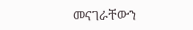መናገራቸውን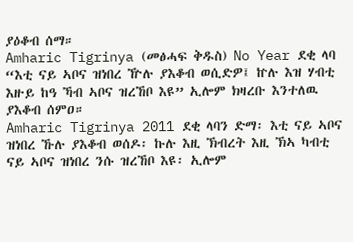ያዕቆብ ሰማ።
Amharic Tigrinya (መፅሓፍ ቅዱስ) No Year ደቂ ላባ “እቲ ናይ ኣቦና ዝነበረ ዅሉ ያእቆብ ወሲድዎ፤ ኵሉ እዝ ሃብቲ እዙይ ከዓ ኻብ ኣቦና ዝረኸቦ እዩ” ኢሎም ክዛረቡ እንተለዉ ያእቆብ ሰምዐ።
Amharic Tigrinya 2011 ደቂ ላባን ድማ፡ እቲ ናይ ኣቦና ዝነበረ ኹሉ ያእቆብ ወሰዶ፡ ኩሉ እዚ ኽብረት እዚ ኽኣ ካብቲ ናይ ኣቦና ዝነበረ ንሱ ዝረኸቦ እዩ፡ ኢሎም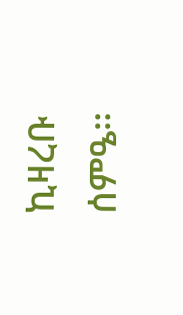ኪዛረቡ ሰምዔ።